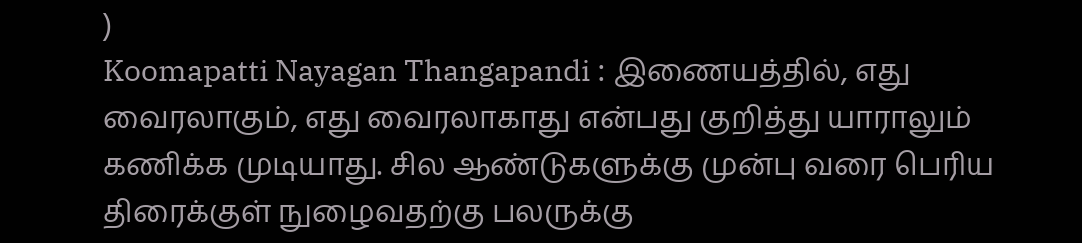)
Koomapatti Nayagan Thangapandi : இணையத்தில், எது வைரலாகும், எது வைரலாகாது என்பது குறித்து யாராலும் கணிக்க முடியாது. சில ஆண்டுகளுக்கு முன்பு வரை பெரிய திரைக்குள் நுழைவதற்கு பலருக்கு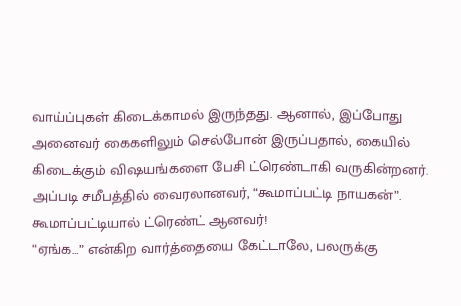வாய்ப்புகள் கிடைக்காமல் இருந்தது. ஆனால், இப்போது அனைவர் கைகளிலும் செல்போன் இருப்பதால், கையில் கிடைக்கும் விஷயங்களை பேசி ட்ரெண்டாகி வருகின்றனர். அப்படி சமீபத்தில் வைரலானவர், “கூமாப்பட்டி நாயகன்”.
கூமாப்பட்டியால் ட்ரெண்ட் ஆனவர்!
“ஏங்க…” என்கிற வார்த்தையை கேட்டாலே, பலருக்கு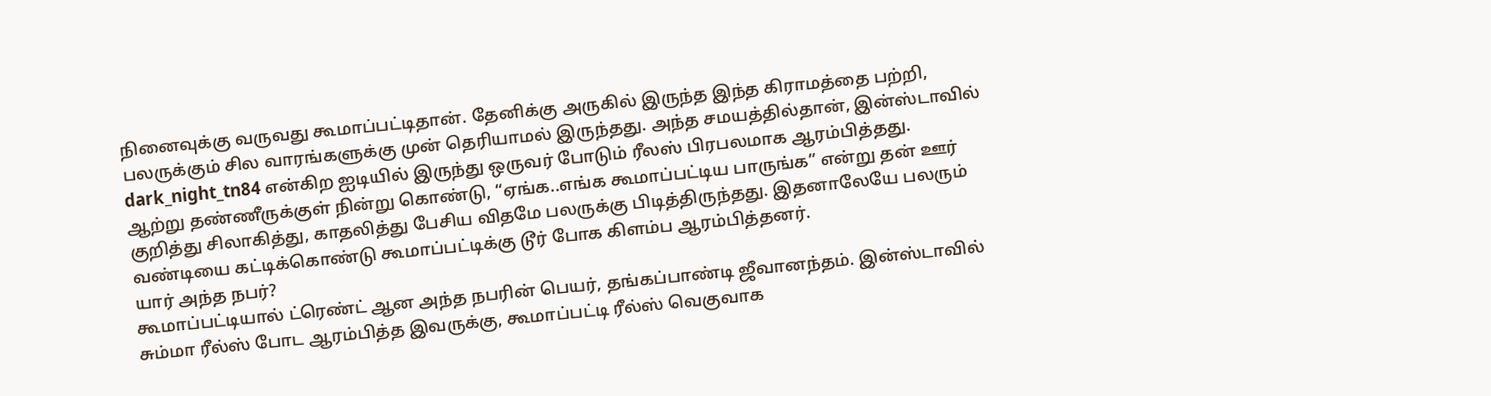நினைவுக்கு வருவது கூமாப்பட்டிதான். தேனிக்கு அருகில் இருந்த இந்த கிராமத்தை பற்றி, பலருக்கும் சில வாரங்களுக்கு முன் தெரியாமல் இருந்தது. அந்த சமயத்தில்தான், இன்ஸ்டாவில் dark_night_tn84 என்கிற ஐடியில் இருந்து ஒருவர் போடும் ரீலஸ் பிரபலமாக ஆரம்பித்தது.
ஆற்று தண்ணீருக்குள் நின்று கொண்டு, “ஏங்க..எங்க கூமாப்பட்டிய பாருங்க” என்று தன் ஊர் குறித்து சிலாகித்து, காதலித்து பேசிய விதமே பலருக்கு பிடித்திருந்தது. இதனாலேயே பலரும் வண்டியை கட்டிக்கொண்டு கூமாப்பட்டிக்கு டூர் போக கிளம்ப ஆரம்பித்தனர்.
யார் அந்த நபர்?
கூமாப்பட்டியால் ட்ரெண்ட் ஆன அந்த நபரின் பெயர், தங்கப்பாண்டி ஜீவானந்தம். இன்ஸ்டாவில் சும்மா ரீல்ஸ் போட ஆரம்பித்த இவருக்கு, கூமாப்பட்டி ரீல்ஸ் வெகுவாக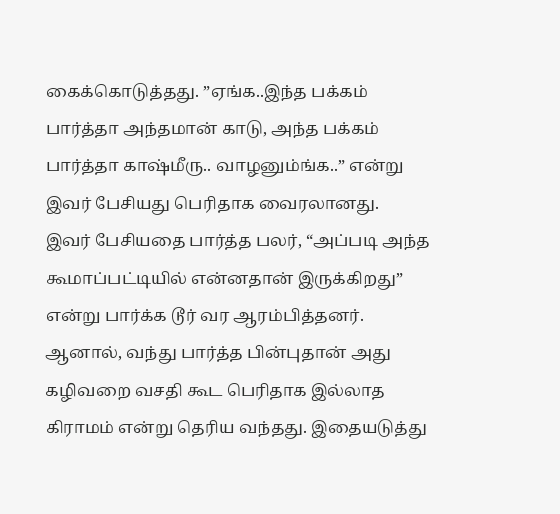கைக்கொடுத்தது. ”ஏங்க..இந்த பக்கம் பார்த்தா அந்தமான் காடு, அந்த பக்கம் பார்த்தா காஷ்மீரு.. வாழனும்ங்க..” என்று இவர் பேசியது பெரிதாக வைரலானது.
இவர் பேசியதை பார்த்த பலர், “அப்படி அந்த கூமாப்பட்டியில் என்னதான் இருக்கிறது” என்று பார்க்க டூர் வர ஆரம்பித்தனர். ஆனால், வந்து பார்த்த பின்புதான் அது கழிவறை வசதி கூட பெரிதாக இல்லாத கிராமம் என்று தெரிய வந்தது. இதையடுத்து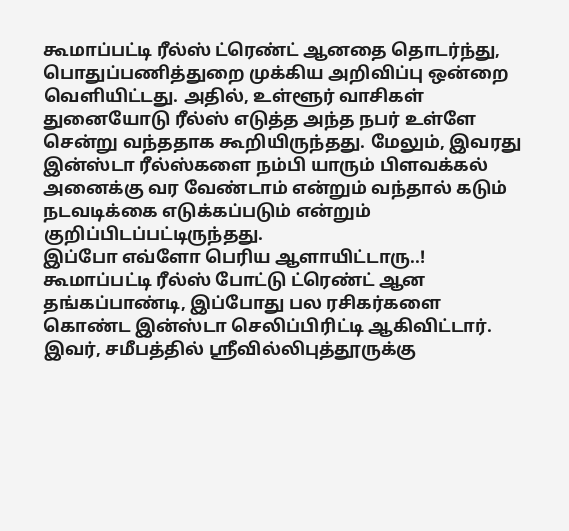கூமாப்பட்டி ரீல்ஸ் ட்ரெண்ட் ஆனதை தொடர்ந்து, பொதுப்பணித்துறை முக்கிய அறிவிப்பு ஒன்றை வெளியிட்டது. அதில், உள்ளூர் வாசிகள் துனையோடு ரீல்ஸ் எடுத்த அந்த நபர் உள்ளே சென்று வந்ததாக கூறியிருந்தது. மேலும், இவரது இன்ஸ்டா ரீல்ஸ்களை நம்பி யாரும் பிளவக்கல் அனைக்கு வர வேண்டாம் என்றும் வந்தால் கடும் நடவடிக்கை எடுக்கப்படும் என்றும் குறிப்பிடப்பட்டிருந்தது.
இப்போ எவ்ளோ பெரிய ஆளாயிட்டாரு..!
கூமாப்பட்டி ரீல்ஸ் போட்டு ட்ரெண்ட் ஆன தங்கப்பாண்டி, இப்போது பல ரசிகர்களை கொண்ட இன்ஸ்டா செலிப்பிரிட்டி ஆகிவிட்டார். இவர், சமீபத்தில் ஸ்ரீவில்லிபுத்தூருக்கு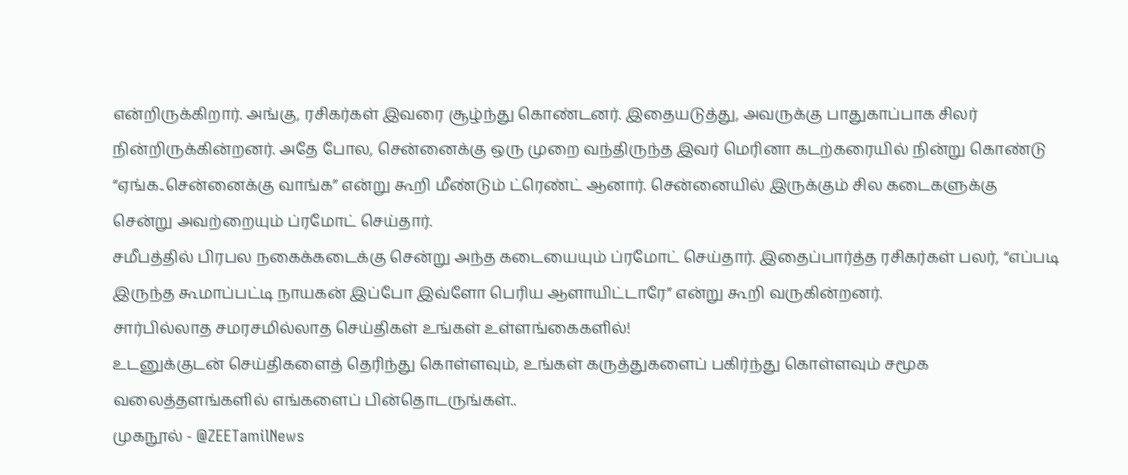என்றிருக்கிறார். அங்கு, ரசிகர்கள் இவரை சூழ்ந்து கொண்டனர். இதையடுத்து, அவருக்கு பாதுகாப்பாக சிலர் நின்றிருக்கின்றனர். அதே போல, சென்னைக்கு ஒரு முறை வந்திருந்த இவர் மெரினா கடற்கரையில் நின்று கொண்டு “ஏங்க..சென்னைக்கு வாங்க” என்று கூறி மீண்டும் ட்ரெண்ட் ஆனார். சென்னையில் இருக்கும் சில கடைகளுக்கு சென்று அவற்றையும் ப்ரமோட் செய்தார்.
சமீபத்தில் பிரபல நகைக்கடைக்கு சென்று அந்த கடையையும் ப்ரமோட் செய்தார். இதைப்பார்த்த ரசிகர்கள் பலர், “எப்படி இருந்த கூமாப்பட்டி நாயகன் இப்போ இவ்ளோ பெரிய ஆளாயிட்டாரே” என்று கூறி வருகின்றனர்.
சார்பில்லாத சமரசமில்லாத செய்திகள் உங்கள் உள்ளங்கைகளில்!
உடனுக்குடன் செய்திகளைத் தெரிந்து கொள்ளவும், உங்கள் கருத்துகளைப் பகிர்ந்து கொள்ளவும் சமூக வலைத்தளங்களில் எங்களைப் பின்தொடருங்கள்..
முகநூல் - @ZEETamilNews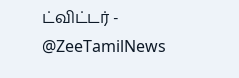ட்விட்டர் - @ZeeTamilNews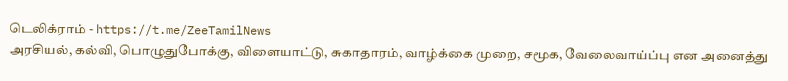டெலிக்ராம் - https://t.me/ZeeTamilNews
அரசியல், கல்வி, பொழுதுபோக்கு, விளையாட்டு, சுகாதாரம், வாழ்க்கை முறை, சமூக, வேலைவாய்ப்பு என அனைத்து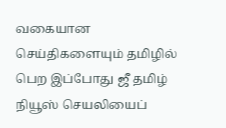வகையான செய்திகளையும் தமிழில் பெற இப்போது ஜீ தமிழ் நியூஸ் செயலியைப்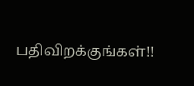பதிவிறக்குங்கள்!!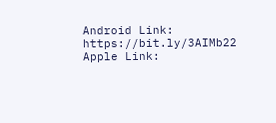Android Link: https://bit.ly/3AIMb22
Apple Link: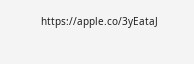https://apple.co/3yEataJ